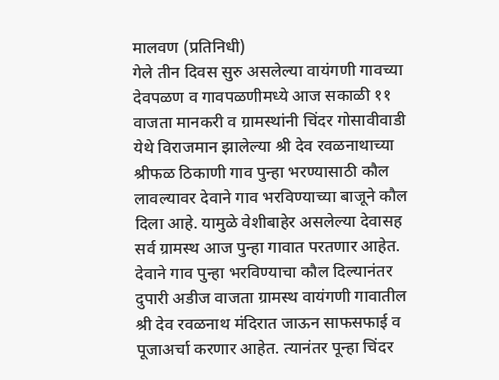मालवण (प्रतिनिधी)
गेले तीन दिवस सुरु असलेल्या वायंगणी गावच्या देवपळण व गावपळणीमध्ये आज सकाळी ११ वाजता मानकरी व ग्रामस्थांनी चिंदर गोसावीवाडी येथे विराजमान झालेल्या श्री देव रवळनाथाच्या श्रीफळ ठिकाणी गाव पुन्हा भरण्यासाठी कौल लावल्यावर देवाने गाव भरविण्याच्या बाजूने कौल दिला आहे. यामुळे वेशीबाहेर असलेल्या देवासह सर्व ग्रामस्थ आज पुन्हा गावात परतणार आहेत.
देवाने गाव पुन्हा भरविण्याचा कौल दिल्यानंतर दुपारी अडीज वाजता ग्रामस्थ वायंगणी गावातील श्री देव रवळनाथ मंदिरात जाऊन साफसफाई व पूजाअर्चा करणार आहेत. त्यानंतर पून्हा चिंदर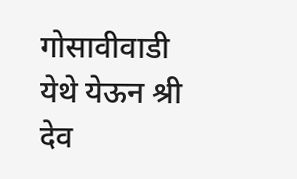गोसावीवाडी येथे येऊन श्री देव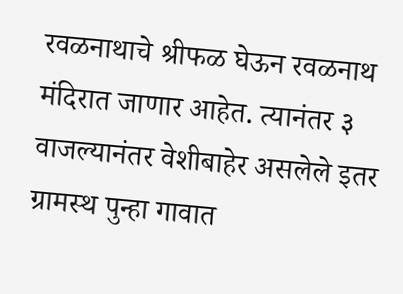रवळनाथाचे श्रीफळ घेऊन रवळनाथ मंदिरात जाणार आहेत. त्यानंतर ३ वाजल्यानंतर वेशीबाहेर असलेले इतर ग्रामस्थ पुन्हा गावात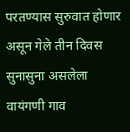परतण्यास सुरुवात होणार असून गेले तीन दिवस सुनासुना असलेला वायंगणी गाव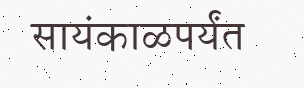सायंकाळपर्यंत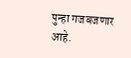पुन्हा गजबजणार आहे.